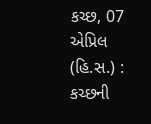કચ્છ, 07 એપ્રિલ (હિ.સ.) : કચ્છની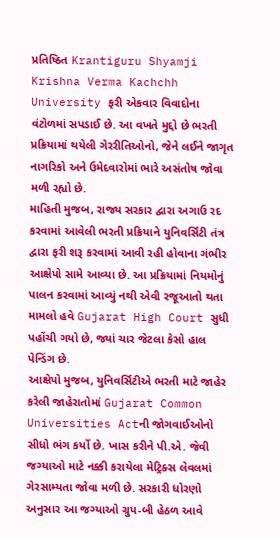પ્રતિષ્ઠિત Krantiguru Shyamji Krishna Verma Kachchh University ફરી એકવાર વિવાદોના વંટોળમાં સપડાઈ છે. આ વખતે મુદ્દો છે ભરતી પ્રક્રિયામાં થયેલી ગેરરીતિઓનો, જેને લઈને જાગૃત નાગરિકો અને ઉમેદવારોમાં ભારે અસંતોષ જોવા મળી રહ્યો છે.
માહિતી મુજબ, રાજ્ય સરકાર દ્વારા અગાઉ રદ કરવામાં આવેલી ભરતી પ્રક્રિયાને યુનિવર્સિટી તંત્ર દ્વારા ફરી શરૂ કરવામાં આવી રહી હોવાના ગંભીર આક્ષેપો સામે આવ્યા છે. આ પ્રક્રિયામાં નિયમોનું પાલન કરવામાં આવ્યું નથી એવી રજૂઆતો થતા મામલો હવે Gujarat High Court સુધી પહોંચી ગયો છે, જ્યાં ચાર જેટલા કેસો હાલ પેન્ડિંગ છે.
આક્ષેપો મુજબ, યુનિવર્સિટીએ ભરતી માટે જાહેર કરેલી જાહેરાતોમાં Gujarat Common Universities Actની જોગવાઈઓનો સીધો ભંગ કર્યો છે. ખાસ કરીને પી.એ. જેવી જગ્યાઓ માટે નક્કી કરાયેલા મેટ્રિક્સ લેવલમાં ગેરસામ્યતા જોવા મળી છે. સરકારી ધોરણો અનુસાર આ જગ્યાઓ ગ્રુપ-બી હેઠળ આવે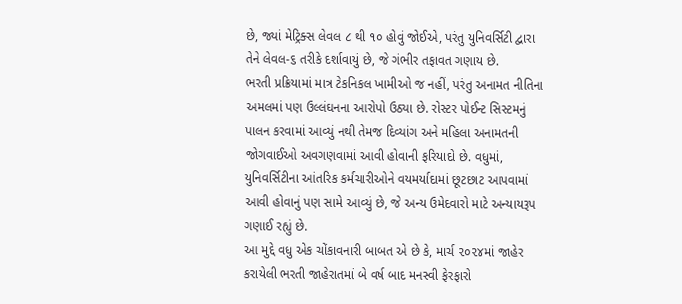છે, જ્યાં મેટ્રિક્સ લેવલ ૮ થી ૧૦ હોવું જોઈએ, પરંતુ યુનિવર્સિટી દ્વારા તેને લેવલ-૬ તરીકે દર્શાવાયું છે, જે ગંભીર તફાવત ગણાય છે.
ભરતી પ્રક્રિયામાં માત્ર ટેકનિકલ ખામીઓ જ નહીં, પરંતુ અનામત નીતિના અમલમાં પણ ઉલ્લંઘનના આરોપો ઉઠ્યા છે. રોસ્ટર પોઈન્ટ સિસ્ટમનું પાલન કરવામાં આવ્યું નથી તેમજ દિવ્યાંગ અને મહિલા અનામતની જોગવાઈઓ અવગણવામાં આવી હોવાની ફરિયાદો છે. વધુમાં, યુનિવર્સિટીના આંતરિક કર્મચારીઓને વયમર્યાદામાં છૂટછાટ આપવામાં આવી હોવાનું પણ સામે આવ્યું છે, જે અન્ય ઉમેદવારો માટે અન્યાયરૂપ ગણાઈ રહ્યું છે.
આ મુદ્દે વધુ એક ચોંકાવનારી બાબત એ છે કે, માર્ચ ૨૦૨૪માં જાહેર કરાયેલી ભરતી જાહેરાતમાં બે વર્ષ બાદ મનસ્વી ફેરફારો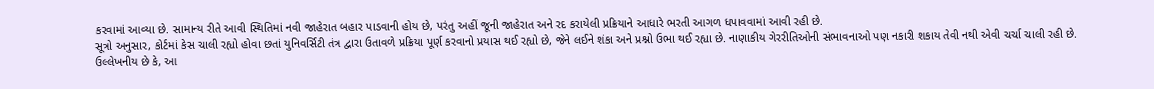કરવામાં આવ્યા છે. સામાન્ય રીતે આવી સ્થિતિમાં નવી જાહેરાત બહાર પાડવાની હોય છે, પરંતુ અહીં જૂની જાહેરાત અને રદ કરાયેલી પ્રક્રિયાને આધારે ભરતી આગળ ધપાવવામાં આવી રહી છે.
સૂત્રો અનુસાર, કોર્ટમાં કેસ ચાલી રહ્યો હોવા છતાં યુનિવર્સિટી તંત્ર દ્વારા ઉતાવળે પ્રક્રિયા પૂર્ણ કરવાનો પ્રયાસ થઈ રહ્યો છે, જેને લઈને શંકા અને પ્રશ્નો ઉભા થઈ રહ્યા છે. નાણાકીય ગેરરીતિઓની સંભાવનાઓ પણ નકારી શકાય તેવી નથી એવી ચર્ચા ચાલી રહી છે.
ઉલ્લેખનીય છે કે, આ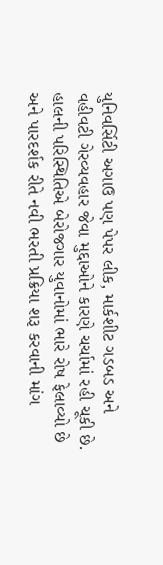યુનિવર્સિટી અગાઉ પણ પેપર લીક, માર્કશીટ ગડબડ અને વહીવટી ગેરવ્યવહાર જેવા મુદ્દાઓને કારણે ચર્ચામાં રહી ચૂકી છે. હાલની પરિસ્થિતિએ બેરોજગાર યુવાનોમાં ભારે રોષ ફેલાવ્યો છે અને પારદર્શક રીતે નવી ભરતી પ્રક્રિયા શરૂ કરવાની માંગ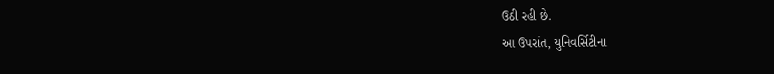ઉઠી રહી છે.
આ ઉપરાંત, યુનિવર્સિટીના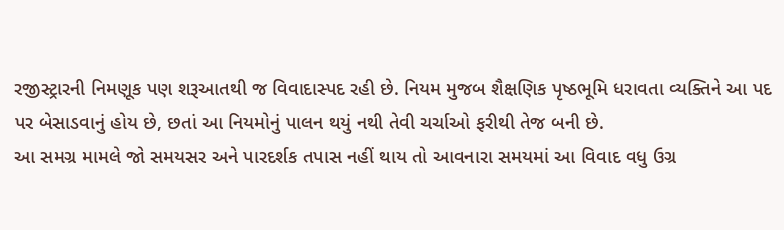રજીસ્ટ્રારની નિમણૂક પણ શરૂઆતથી જ વિવાદાસ્પદ રહી છે. નિયમ મુજબ શૈક્ષણિક પૃષ્ઠભૂમિ ધરાવતા વ્યક્તિને આ પદ પર બેસાડવાનું હોય છે, છતાં આ નિયમોનું પાલન થયું નથી તેવી ચર્ચાઓ ફરીથી તેજ બની છે.
આ સમગ્ર મામલે જો સમયસર અને પારદર્શક તપાસ નહીં થાય તો આવનારા સમયમાં આ વિવાદ વધુ ઉગ્ર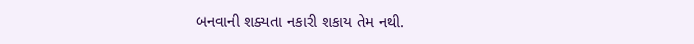બનવાની શક્યતા નકારી શકાય તેમ નથી.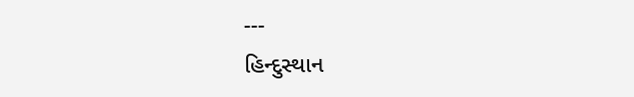---
હિન્દુસ્થાન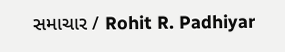સમાચાર / Rohit R. Padhiyar